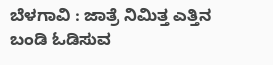ಬೆಳಗಾವಿ : ಜಾತ್ರೆ ನಿಮಿತ್ತ ಎತ್ತಿನ ಬಂಡಿ ಓಡಿಸುವ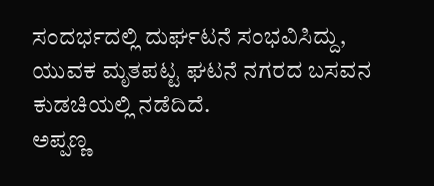ಸಂದರ್ಭದಲ್ಲಿ ದುರ್ಘಟನೆ ಸಂಭವಿಸಿದ್ದು, ಯುವಕ ಮೃತಪಟ್ಟ ಘಟನೆ ನಗರದ ಬಸವನ ಕುಡಚಿಯಲ್ಲಿ ನಡೆದಿದೆ.
ಅಪ್ಪಣ್ಣ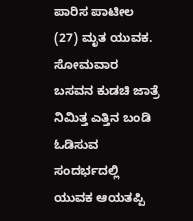ಪಾರಿಸ ಪಾಟೀಲ (27) ಮೃತ ಯುವಕ. ಸೋಮವಾರ ಬಸವನ ಕುಡಚಿ ಜಾತ್ರೆ ನಿಮಿತ್ತ ಎತ್ತಿನ ಬಂಡಿ ಓಡಿಸುವ ಸಂದರ್ಭದಲ್ಲಿ ಯುವಕ ಆಯತಪ್ಪಿ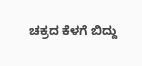ಚಕ್ರದ ಕೆಳಗೆ ಬಿದ್ದು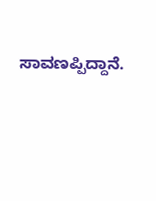ಸಾವಣಪ್ಪಿದ್ದಾನೆ.